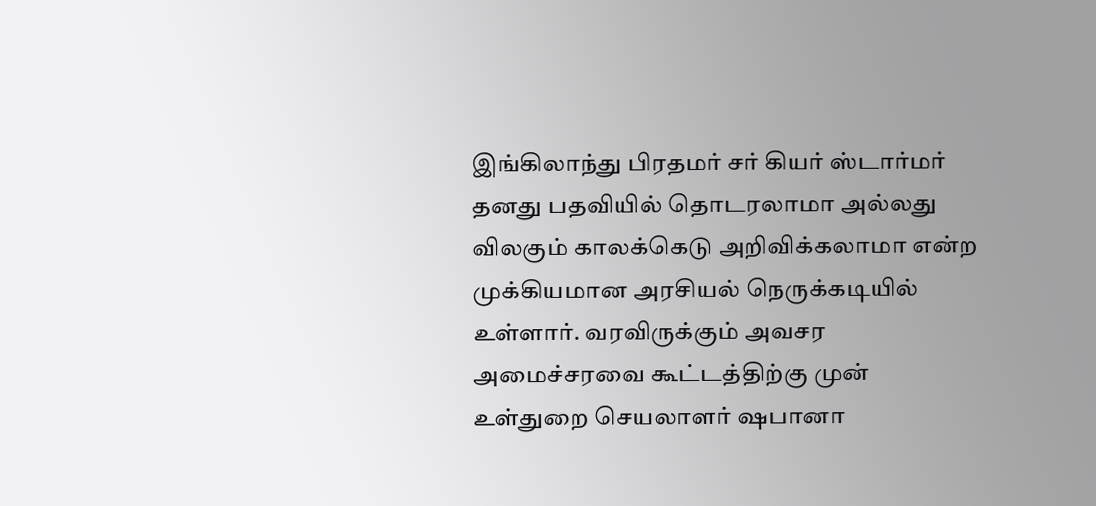இங்கிலாந்து பிரதமர் சர் கியர் ஸ்டார்மர் தனது பதவியில் தொடரலாமா அல்லது விலகும் காலக்கெடு அறிவிக்கலாமா என்ற முக்கியமான அரசியல் நெருக்கடியில் உள்ளார். வரவிருக்கும் அவசர அமைச்சரவை கூட்டத்திற்கு முன் உள்துறை செயலாளர் ஷபானா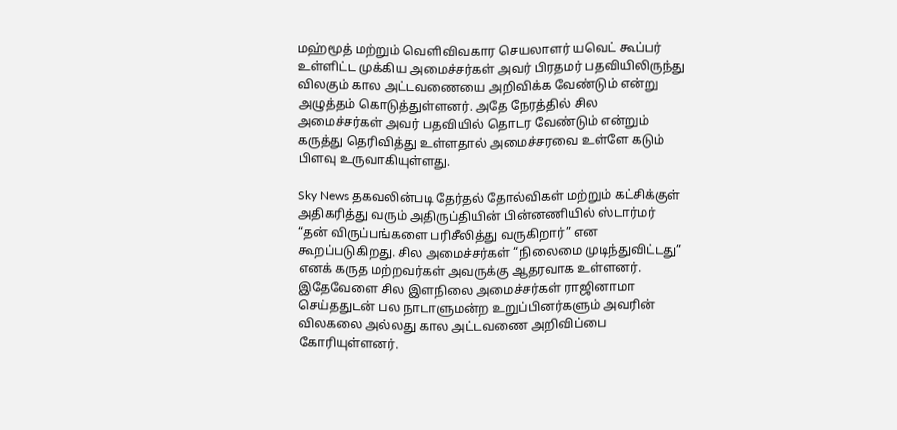மஹ்மூத் மற்றும் வெளிவிவகார செயலாளர் யவெட் கூப்பர் உள்ளிட்ட முக்கிய அமைச்சர்கள் அவர் பிரதமர் பதவியிலிருந்து விலகும் கால அட்டவணையை அறிவிக்க வேண்டும் என்று அழுத்தம் கொடுத்துள்ளனர். அதே நேரத்தில் சில அமைச்சர்கள் அவர் பதவியில் தொடர வேண்டும் என்றும் கருத்து தெரிவித்து உள்ளதால் அமைச்சரவை உள்ளே கடும் பிளவு உருவாகியுள்ளது.

Sky News தகவலின்படி தேர்தல் தோல்விகள் மற்றும் கட்சிக்குள் அதிகரித்து வரும் அதிருப்தியின் பின்னணியில் ஸ்டார்மர் “தன் விருப்பங்களை பரிசீலித்து வருகிறார்” என கூறப்படுகிறது. சில அமைச்சர்கள் “நிலைமை முடிந்துவிட்டது” எனக் கருத மற்றவர்கள் அவருக்கு ஆதரவாக உள்ளனர். இதேவேளை சில இளநிலை அமைச்சர்கள் ராஜினாமா செய்ததுடன் பல நாடாளுமன்ற உறுப்பினர்களும் அவரின் விலகலை அல்லது கால அட்டவணை அறிவிப்பை கோரியுள்ளனர்.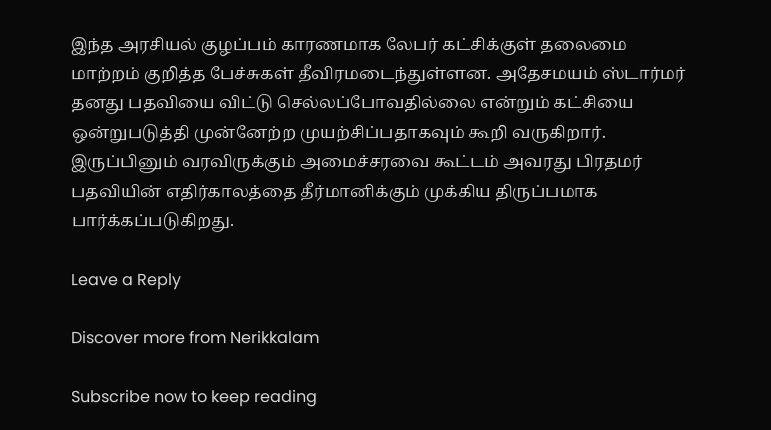இந்த அரசியல் குழப்பம் காரணமாக லேபர் கட்சிக்குள் தலைமை மாற்றம் குறித்த பேச்சுகள் தீவிரமடைந்துள்ளன. அதேசமயம் ஸ்டார்மர் தனது பதவியை விட்டு செல்லப்போவதில்லை என்றும் கட்சியை ஒன்றுபடுத்தி முன்னேற்ற முயற்சிப்பதாகவும் கூறி வருகிறார். இருப்பினும் வரவிருக்கும் அமைச்சரவை கூட்டம் அவரது பிரதமர் பதவியின் எதிர்காலத்தை தீர்மானிக்கும் முக்கிய திருப்பமாக பார்க்கப்படுகிறது.

Leave a Reply

Discover more from Nerikkalam

Subscribe now to keep reading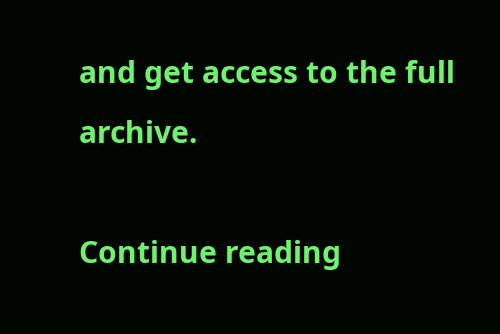and get access to the full archive.

Continue reading